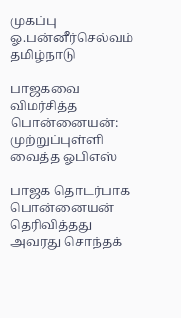முகப்பு
ஓ.பன்னீர்செல்வம்
தமிழ்நாடு

பாஜகவை விமர்சித்த பொன்னையன்: முற்றுப்புள்ளி வைத்த ஓபிஎஸ்

பாஜக தொடர்பாக பொன்னையன் தெரிவித்தது அவரது சொந்தக்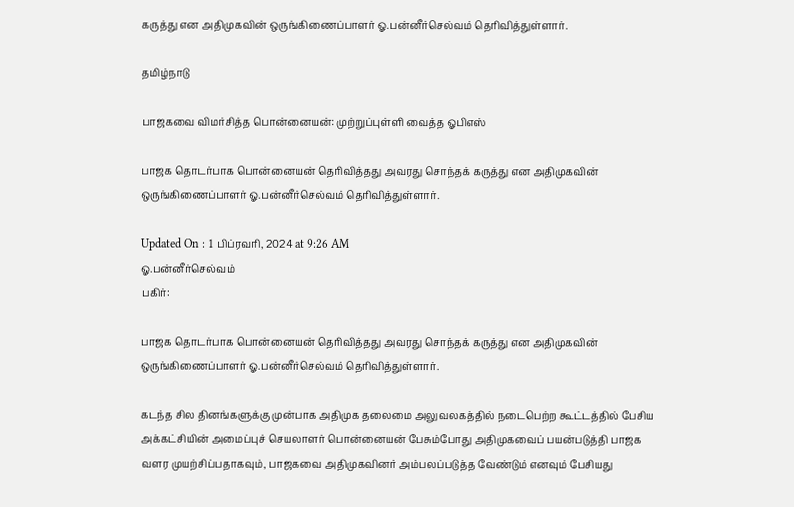கருத்து என அதிமுகவின் ஒருங்கிணைப்பாளர் ஓ.பன்னீர்செல்வம் தெரிவித்துள்ளார்.

தமிழ்நாடு

பாஜகவை விமர்சித்த பொன்னையன்: முற்றுப்புள்ளி வைத்த ஓபிஎஸ்

பாஜக தொடர்பாக பொன்னையன் தெரிவித்தது அவரது சொந்தக் கருத்து என அதிமுகவின் ஒருங்கிணைப்பாளர் ஓ.பன்னீர்செல்வம் தெரிவித்துள்ளார்.

Updated On : 1 பிப்ரவரி, 2024 at 9:26 AM
ஓ.பன்னீர்செல்வம்
பகிர்:

பாஜக தொடர்பாக பொன்னையன் தெரிவித்தது அவரது சொந்தக் கருத்து என அதிமுகவின் ஒருங்கிணைப்பாளர் ஓ.பன்னீர்செல்வம் தெரிவித்துள்ளார்.

கடந்த சில தினங்களுக்கு முன்பாக அதிமுக தலைமை அலுவலகத்தில் நடைபெற்ற கூட்டத்தில் பேசிய அக்கட்சியின் அமைப்புச் செயலாளர் பொன்னையன் பேசும்போது அதிமுகவைப் பயன்படுத்தி பாஜக வளர முயற்சிப்பதாகவும், பாஜகவை அதிமுகவினர் அம்பலப்படுத்த வேண்டும் எனவும் பேசியது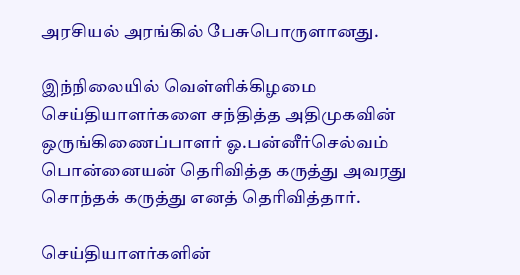அரசியல் அரங்கில் பேசுபொருளானது.

இந்நிலையில் வெள்ளிக்கிழமை செய்தியாளர்களை சந்தித்த அதிமுகவின் ஒருங்கிணைப்பாளர் ஓ.பன்னீர்செல்வம் பொன்னையன் தெரிவித்த கருத்து அவரது சொந்தக் கருத்து எனத் தெரிவித்தார்.

செய்தியாளர்களின்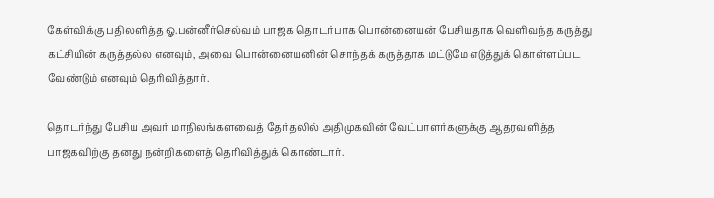கேள்விக்கு பதிலளித்த ஓ.பன்னீர்செல்வம் பாஜக தொடர்பாக பொன்னையன் பேசியதாக வெளிவந்த கருத்து கட்சியின் கருத்தல்ல எனவும், அவை பொன்னையனின் சொந்தக் கருத்தாக மட்டுமே எடுத்துக் கொள்ளப்பட வேண்டும் எனவும் தெரிவித்தார்.

தொடர்ந்து பேசிய அவர் மாநிலங்களவைத் தேர்தலில் அதிமுகவின் வேட்பாளர்களுக்கு ஆதரவளித்த பாஜகவிற்கு தனது நன்றிகளைத் தெரிவித்துக் கொண்டார்.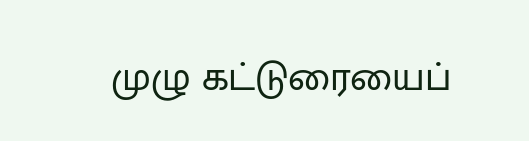முழு கட்டுரையைப்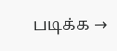படிக்க →